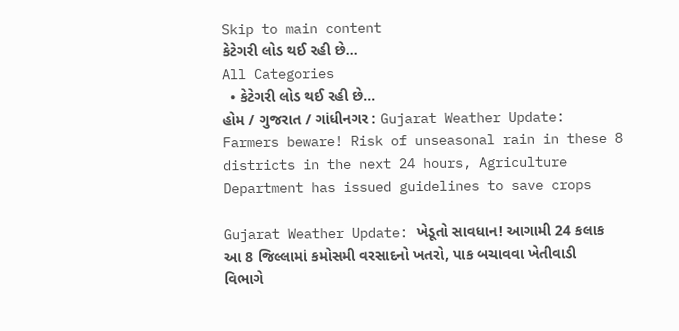Skip to main content
કેટેગરી લોડ થઈ રહી છે...
All Categories
  • કેટેગરી લોડ થઈ રહી છે...
હોમ / ગુજરાત / ગાંધીનગર : Gujarat Weather Update: Farmers beware! Risk of unseasonal rain in these 8 districts in the next 24 hours, Agriculture Department has issued guidelines to save crops

Gujarat Weather Update: ખેડૂતો સાવધાન! આગામી 24 કલાક આ 8 જિલ્લામાં કમોસમી વરસાદનો ખતરો, પાક બચાવવા ખેતીવાડી વિભાગે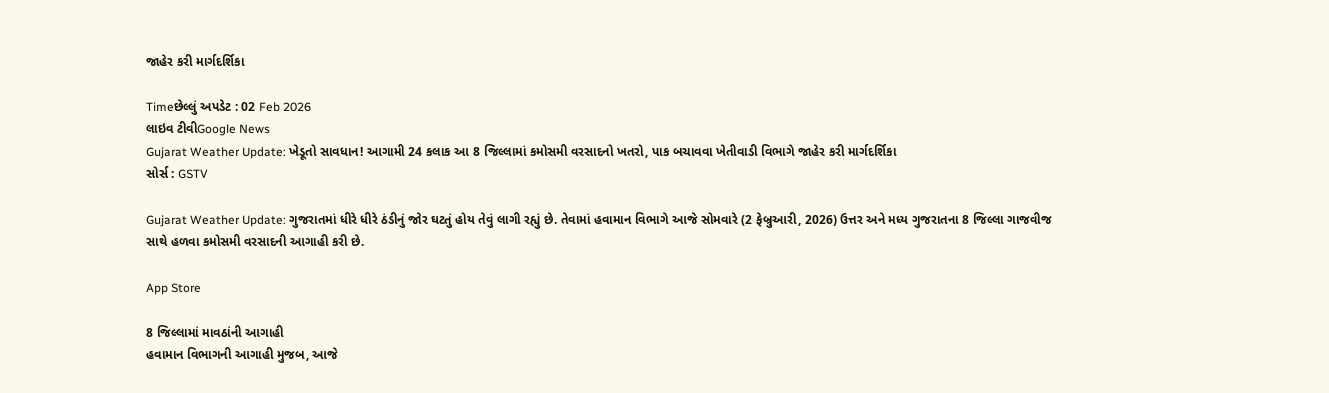જાહેર કરી માર્ગદર્શિકા

Timeછેલ્લું અપડેટ : 02 Feb 2026
લાઇવ ટીવીGoogle News
Gujarat Weather Update: ખેડૂતો સાવધાન! આગામી 24 કલાક આ 8 જિલ્લામાં કમોસમી વરસાદનો ખતરો, પાક બચાવવા ખેતીવાડી વિભાગે જાહેર કરી માર્ગદર્શિકા
સોર્સ : GSTV

Gujarat Weather Update: ગુજરાતમાં ધીરે ધીરે ઠંડીનું જોર ઘટતું હોય તેવું લાગી રહ્યું છે. તેવામાં હવામાન વિભાગે આજે સોમવારે (2 ફેબ્રુઆરી, 2026) ઉત્તર અને મધ્ય ગુજરાતના 8 જિલ્લા ગાજવીજ સાથે હળવા કમોસમી વરસાદની આગાહી કરી છે.

App Store

8 જિલ્લામાં માવઠાંની આગાહી
હવામાન વિભાગની આગાહી મુજબ, આજે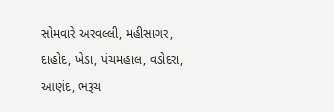સોમવારે અરવલ્લી, મહીસાગર, દાહોદ, ખેડા, પંચમહાલ, વડોદરા, આણંદ, ભરૂચ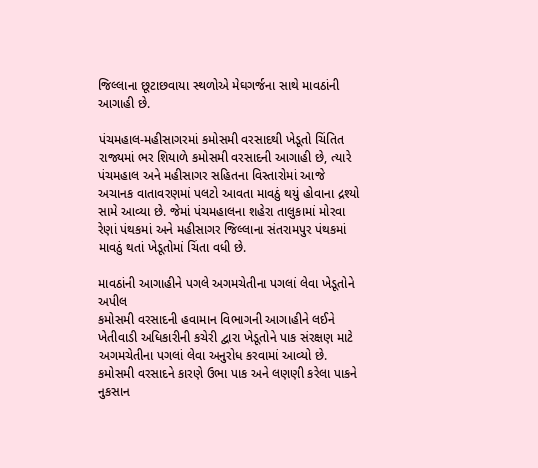જિલ્લાના છૂટાછવાયા સ્થળોએ મેઘગર્જના સાથે માવઠાંની આગાહી છે.

પંચમહાલ-મહીસાગરમાં કમોસમી વરસાદથી ખેડૂતો ચિંતિત
રાજ્યમાં ભર શિયાળે કમોસમી વરસાદની આગાહી છે, ત્યારે પંચમહાલ અને મહીસાગર સહિતના વિસ્તારોમાં આજે અચાનક વાતાવરણમાં પલટો આવતા માવઠું થયું હોવાના દ્રશ્યો સામે આવ્યા છે. જેમાં પંચમહાલના શહેરા તાલુકામાં મોરવા રેણાં પંથકમાં અને મહીસાગર જિલ્લાના સંતરામપુર પંથકમાં માવઠું થતાં ખેડૂતોમાં ચિંતા વધી છે.

માવઠાંની આગાહીને પગલે અગમચેતીના પગલાં લેવા ખેડૂતોને અપીલ
કમોસમી વરસાદની હવામાન વિભાગની આગાહીને લઈને ખેતીવાડી અધિકારીની કચેરી દ્વારા ખેડૂતોને પાક સંરક્ષણ માટે અગમચેતીના પગલાં લેવા અનુરોધ કરવામાં આવ્યો છે. કમોસમી વરસાદને કારણે ઉભા પાક અને લણણી કરેલા પાકને નુકસાન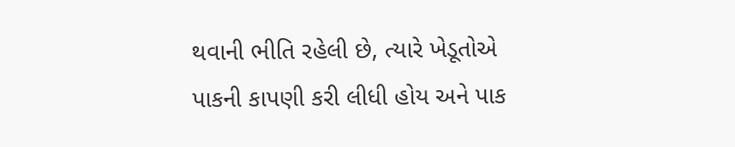થવાની ભીતિ રહેલી છે, ત્યારે ખેડૂતોએ પાકની કાપણી કરી લીધી હોય અને પાક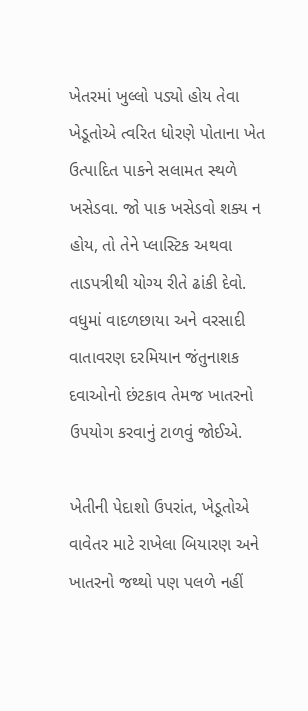ખેતરમાં ખુલ્લો પડ્યો હોય તેવા ખેડૂતોએ ત્વરિત ધોરણે પોતાના ખેત ઉત્પાદિત પાકને સલામત સ્થળે ખસેડવા. જો પાક ખસેડવો શક્ય ન હોય, તો તેને પ્લાસ્ટિક અથવા તાડપત્રીથી યોગ્ય રીતે ઢાંકી દેવો. વધુમાં વાદળછાયા અને વરસાદી વાતાવરણ દરમિયાન જંતુનાશક દવાઓનો છંટકાવ તેમજ ખાતરનો ઉપયોગ કરવાનું ટાળવું જોઈએ.

ખેતીની પેદાશો ઉપરાંત, ખેડૂતોએ વાવેતર માટે રાખેલા બિયારણ અને ખાતરનો જથ્થો પણ પલળે નહીં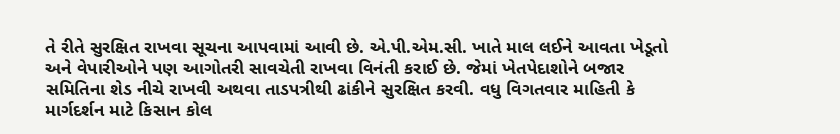તે રીતે સુરક્ષિત રાખવા સૂચના આપવામાં આવી છે. એ.પી.એમ.સી. ખાતે માલ લઈને આવતા ખેડૂતો અને વેપારીઓને પણ આગોતરી સાવચેતી રાખવા વિનંતી કરાઈ છે. જેમાં ખેતપેદાશોને બજાર સમિતિના શેડ નીચે રાખવી અથવા તાડપત્રીથી ઢાંકીને સુરક્ષિત કરવી. વધુ વિગતવાર માહિતી કે માર્ગદર્શન માટે કિસાન કોલ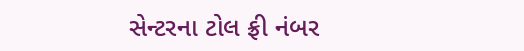સેન્ટરના ટોલ ફ્રી નંબર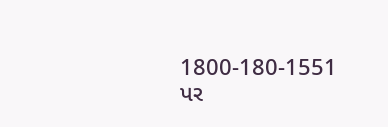1800-180-1551 પર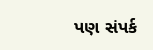પણ સંપર્ક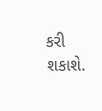કરી શકાશે.